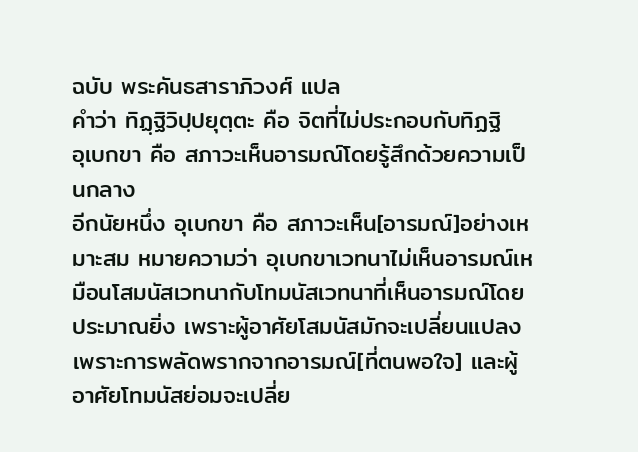ฉบับ พระคันธสาราภิวงศ์ แปล
คำว่า ทิฏฺฐิวิปฺปยุตฺตะ คือ จิตที่ไม่ประกอบกับทิฏฐิ
อุเบกขา คือ สภาวะเห็นอารมณ์โดยรู้สึกด้วยความเป็นกลาง
อีกนัยหนึ่ง อุเบกขา คือ สภาวะเห็น[อารมณ์]อย่างเหมาะสม หมายความว่า อุเบกขาเวทนาไม่เห็นอารมณ์เหมือนโสมนัสเวทนากับโทมนัสเวทนาที่เห็นอารมณ์โดยประมาณยิ่ง เพราะผู้อาศัยโสมนัสมักจะเปลี่ยนแปลงเพราะการพลัดพรากจากอารมณ์[ที่ตนพอใจ] และผู้อาศัยโทมนัสย่อมจะเปลี่ย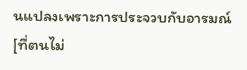นแปลงเพราะการประจวบกับอารมณ์[ที่ตนไม่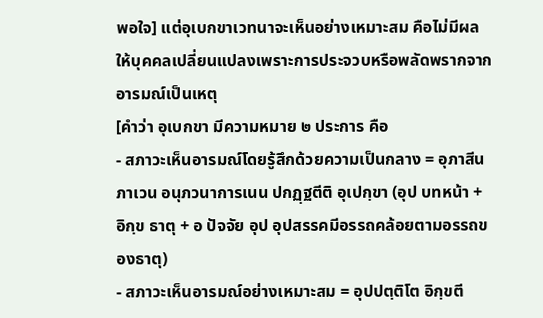พอใจ] แต่อุเบกขาเวทนาจะเห็นอย่างเหมาะสม คือไม่มีผลให้บุคคลเปลี่ยนแปลงเพราะการประจวบหรือพลัดพรากจากอารมณ์เป็นเหตุ
[คำว่า อุเบกขา มีความหมาย ๒ ประการ คือ
- สภาวะเห็นอารมณ์โดยรู้สึกด้วยความเป็นกลาง = อุภาสีนภาเวน อนุภวนาการเนน ปกฏฺฐตีติ อุเปกฺขา (อุป บทหน้า + อิกฺข ธาตุ + อ ปัจจัย อุป อุปสรรคมีอรรถคล้อยตามอรรถของธาตุ)
- สภาวะเห็นอารมณ์อย่างเหมาะสม = อุปปตฺติโต อิกฺขตี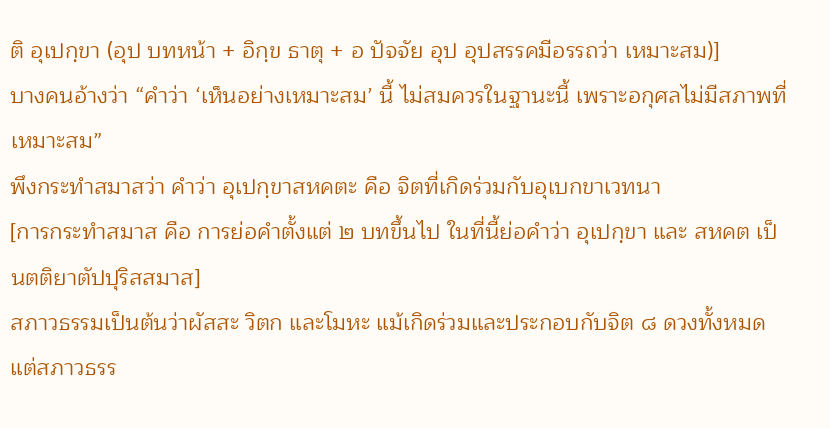ติ อุเปกฺขา (อุป บทหน้า + อิกฺข ธาตุ + อ ปัจจัย อุป อุปสรรคมีอรรถว่า เหมาะสม)]
บางคนอ้างว่า “คำว่า ‘เห็นอย่างเหมาะสม’ นี้ ไม่สมควรในฐานะนี้ เพราะอกุศลไม่มีสภาพที่เหมาะสม”
พึงกระทำสมาสว่า คำว่า อุเปกฺขาสหคตะ คือ จิตที่เกิดร่วมกับอุเบกขาเวทนา
[การกระทำสมาส คือ การย่อคำตั้งแต่ ๒ บทขึ้นไป ในที่นี้ย่อคำว่า อุเปกฺขา และ สหคต เป็นตติยาตัปปุริสสมาส]
สภาวธรรมเป็นต้นว่าผัสสะ วิตก และโมหะ แม้เกิดร่วมและประกอบกับจิต ๘ ดวงทั้งหมด แต่สภาวธรร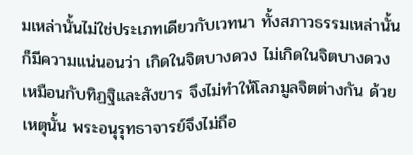มเหล่านั้นไม่ใช่ประเภทเดียวกับเวทนา ทั้งสภาวธรรมเหล่านั้นก็มีความแน่นอนว่า เกิดในจิตบางดวง ไม่เกิดในจิตบางดวง เหมือนกับทิฏฐิและสังขาร จึงไม่ทำให้โลภมูลจิตต่างกัน ด้วยเหตุนั้น พระอนุรุทธาจารย์จึงไม่ถือ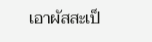เอาผัสสะเป็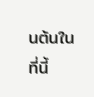นต้นในที่นี้